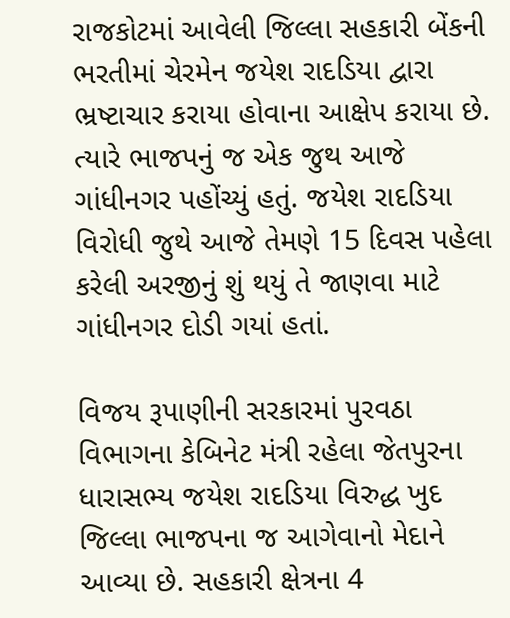રાજકોટમાં આવેલી જિલ્લા સહકારી બેંકની ભરતીમાં ચેરમેન જયેશ રાદડિયા દ્વારા ભ્રષ્ટાચાર કરાયા હોવાના આક્ષેપ કરાયા છે. ત્યારે ભાજપનું જ એક જુથ આજે ગાંધીનગર પહોંચ્યું હતું. જયેશ રાદડિયા વિરોધી જુથે આજે તેમણે 15 દિવસ પહેલા કરેલી અરજીનું શું થયું તે જાણવા માટે ગાંધીનગર દોડી ગયાં હતાં.

વિજય રૂપાણીની સરકારમાં પુરવઠા વિભાગના કેબિનેટ મંત્રી રહેલા જેતપુરના ધારાસભ્ય જયેશ રાદડિયા વિરુદ્ધ ખુદ જિલ્લા ભાજપના જ આગેવાનો મેદાને આવ્યા છે. સહકારી ક્ષેત્રના 4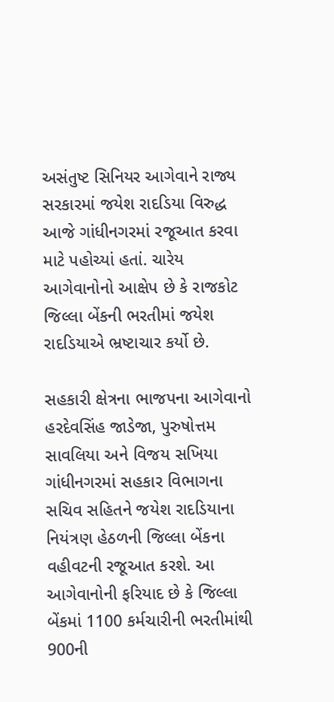અસંતુષ્ટ સિનિયર આગેવાને રાજ્ય સરકારમાં જયેશ રાદડિયા વિરુદ્ધ આજે ગાંધીનગરમાં રજૂઆત કરવા માટે પહોચ્યાં હતાં. ચારેય આગેવાનોનો આક્ષેપ છે કે રાજકોટ જિલ્લા બેંકની ભરતીમાં જયેશ રાદડિયાએ ભ્રષ્ટાચાર કર્યો છે.

સહકારી ક્ષેત્રના ભાજપના આગેવાનો હરદેવસિંહ જાડેજા, પુરુષોત્તમ સાવલિયા અને વિજય સખિયા ગાંધીનગરમાં સહકાર વિભાગના સચિવ સહિતને જયેશ રાદડિયાના નિયંત્રણ હેઠળની જિલ્લા બેંકના વહીવટની રજૂઆત કરશે. આ આગેવાનોની ફરિયાદ છે કે જિલ્લા બેંકમાં 1100 કર્મચારીની ભરતીમાંથી 900ની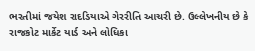ભરતીમાં જયેશ રાદડિયાએ ગેરરીતિ આચરી છે. ઉલ્લેખનીય છે કે રાજકોટ માર્કેટ યાર્ડ અને લોધિકા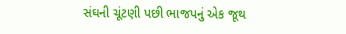સંઘની ચૂંટણી પછી ભાજપનું એક જૂથ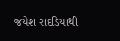જયેશ રાદડિયાથી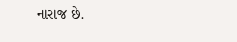નારાજ છે.